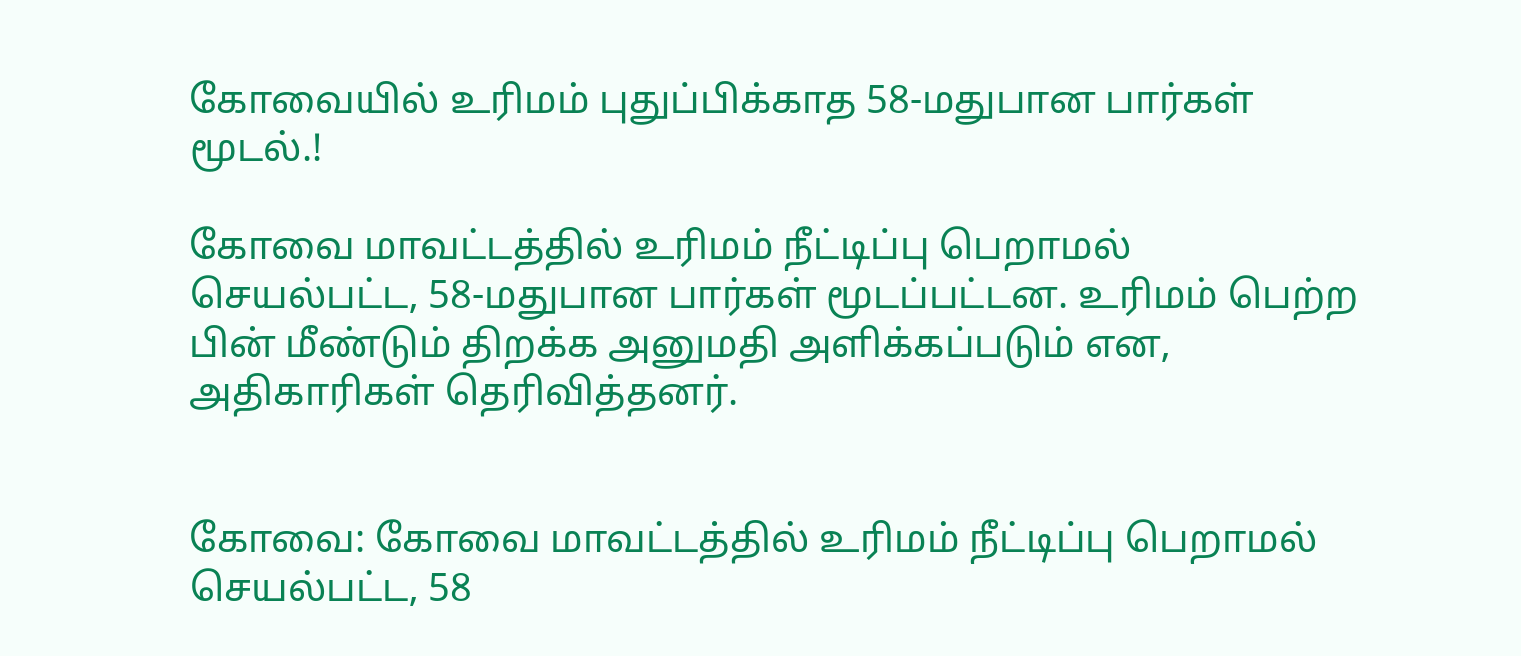கோவையில் உரிமம் புதுப்பிக்காத 58-மதுபான பார்கள் மூடல்.!

கோவை மாவட்டத்தில் உரிமம் நீட்டிப்பு பெறாமல் செயல்பட்ட, 58-மதுபான பார்கள் மூடப்பட்டன. உரிமம் பெற்ற பின் மீண்டும் திறக்க அனுமதி அளிக்கப்படும் என, அதிகாரிகள் தெரிவித்தனர்.


கோவை: கோவை மாவட்டத்தில் உரிமம் நீட்டிப்பு பெறாமல் செயல்பட்ட, 58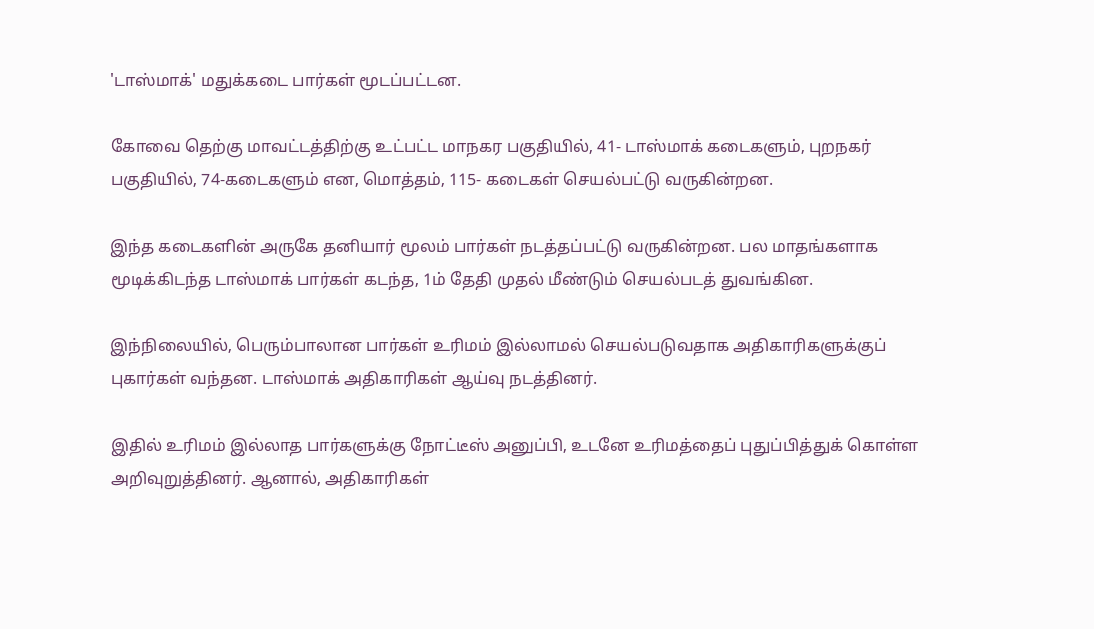'டாஸ்மாக்' மதுக்கடை பார்கள் மூடப்பட்டன.

கோவை தெற்கு மாவட்டத்திற்கு உட்பட்ட மாநகர பகுதியில், 41- டாஸ்மாக் கடைகளும், புறநகர் பகுதியில், 74-கடைகளும் என, மொத்தம், 115- கடைகள் செயல்பட்டு வருகின்றன.

இந்த கடைகளின் அருகே தனியார் மூலம் பார்கள் நடத்தப்பட்டு வருகின்றன. பல மாதங்களாக மூடிக்கிடந்த டாஸ்மாக் பார்கள் கடந்த, 1ம் தேதி முதல் மீண்டும் செயல்படத் துவங்கின.

இந்நிலையில், பெரும்பாலான பார்கள் உரிமம் இல்லாமல் செயல்படுவதாக அதிகாரிகளுக்குப் புகார்கள் வந்தன. டாஸ்மாக் அதிகாரிகள் ஆய்வு நடத்தினர்.

இதில் உரிமம் இல்லாத பார்களுக்கு நோட்டீஸ் அனுப்பி, உடனே உரிமத்தைப் புதுப்பித்துக் கொள்ள அறிவுறுத்தினர். ஆனால், அதிகாரிகள்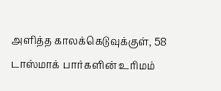அளித்த காலக்கெடுவுக்குள், 58 டாஸ்மாக் பார்களின் உரிமம்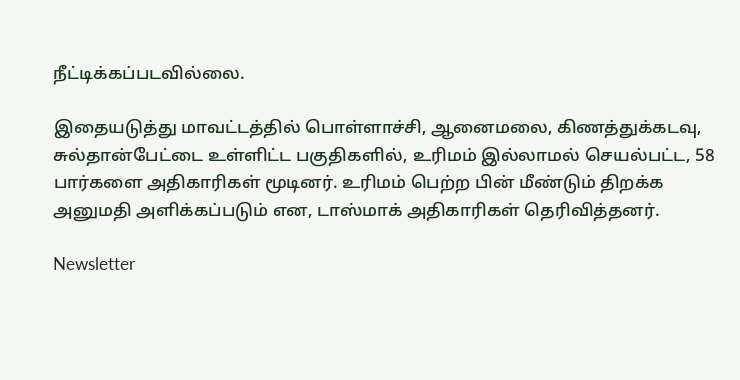நீட்டிக்கப்படவில்லை.

இதையடுத்து மாவட்டத்தில் பொள்ளாச்சி, ஆனைமலை, கிணத்துக்கடவு, சுல்தான்பேட்டை உள்ளிட்ட பகுதிகளில், உரிமம் இல்லாமல் செயல்பட்ட, 58 பார்களை அதிகாரிகள் மூடினர். உரிமம் பெற்ற பின் மீண்டும் திறக்க அனுமதி அளிக்கப்படும் என, டாஸ்மாக் அதிகாரிகள் தெரிவித்தனர்.

Newsletter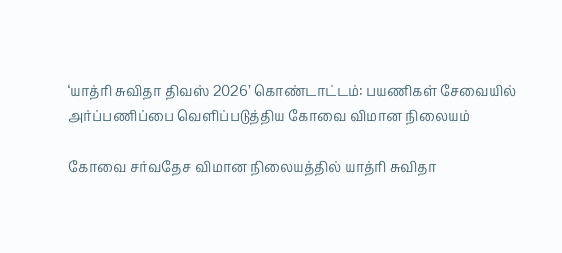‘யாத்ரி சுவிதா திவஸ் 2026’ கொண்டாட்டம்: பயணிகள் சேவையில் அர்ப்பணிப்பை வெளிப்படுத்திய கோவை விமான நிலையம்

கோவை சர்வதேச விமான நிலையத்தில் யாத்ரி சுவிதா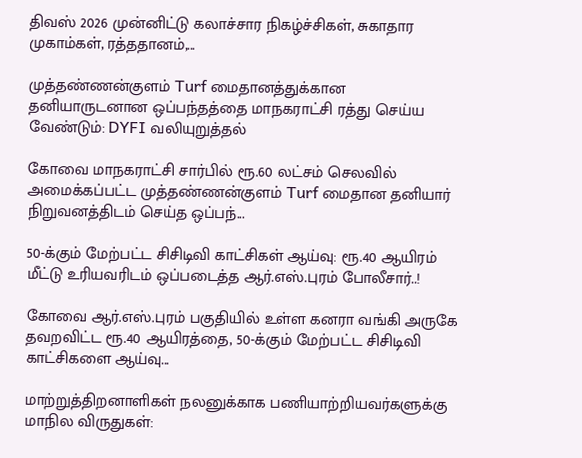திவஸ் 2026 முன்னிட்டு கலாச்சார நிகழ்ச்சிகள், சுகாதார முகாம்கள், ரத்ததானம்,...

முத்தண்ணன்குளம் Turf மைதானத்துக்கான தனியாருடனான ஒப்பந்தத்தை மாநகராட்சி ரத்து செய்ய வேண்டும்: DYFI வலியுறுத்தல்

கோவை மாநகராட்சி சார்பில் ரூ.60 லட்சம் செலவில் அமைக்கப்பட்ட முத்தண்ணன்குளம் Turf மைதான தனியார் நிறுவனத்திடம் செய்த ஒப்பந்...

50-க்கும் மேற்பட்ட சிசிடிவி காட்சிகள் ஆய்வு: ரூ.40 ஆயிரம் மீட்டு உரியவரிடம் ஒப்படைத்த ஆர்.எஸ்.புரம் போலீசார்..!

கோவை ஆர்.எஸ்.புரம் பகுதியில் உள்ள கனரா வங்கி அருகே தவறவிட்ட ரூ.40 ஆயிரத்தை, 50-க்கும் மேற்பட்ட சிசிடிவி காட்சிகளை ஆய்வு...

மாற்றுத்திறனாளிகள் நலனுக்காக பணியாற்றியவர்களுக்கு மாநில விருதுகள்: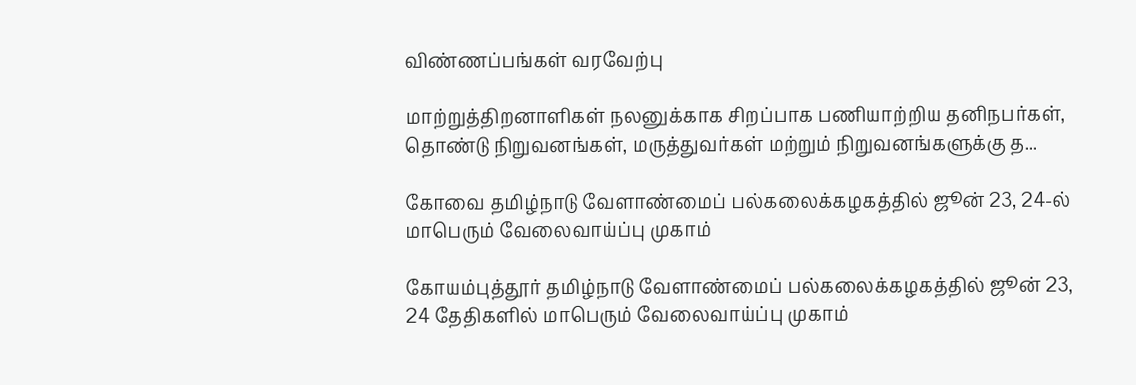விண்ணப்பங்கள் வரவேற்பு

மாற்றுத்திறனாளிகள் நலனுக்காக சிறப்பாக பணியாற்றிய தனிநபர்கள், தொண்டு நிறுவனங்கள், மருத்துவர்கள் மற்றும் நிறுவனங்களுக்கு த...

கோவை தமிழ்நாடு வேளாண்மைப் பல்கலைக்கழகத்தில் ஜூன் 23, 24-ல் மாபெரும் வேலைவாய்ப்பு முகாம்

கோயம்புத்தூர் தமிழ்நாடு வேளாண்மைப் பல்கலைக்கழகத்தில் ஜூன் 23, 24 தேதிகளில் மாபெரும் வேலைவாய்ப்பு முகாம்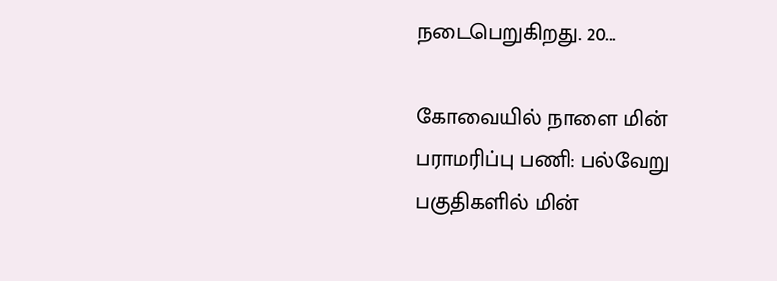நடைபெறுகிறது. 20...

கோவையில் நாளை மின் பராமரிப்பு பணி: பல்வேறு பகுதிகளில் மின்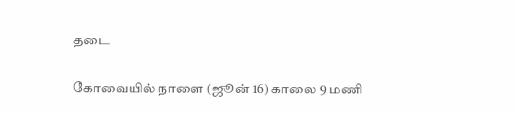தடை

கோவையில் நாளை (ஜூன் 16) காலை 9 மணி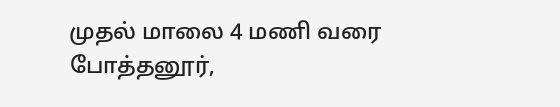முதல் மாலை 4 மணி வரை போத்தனூர்,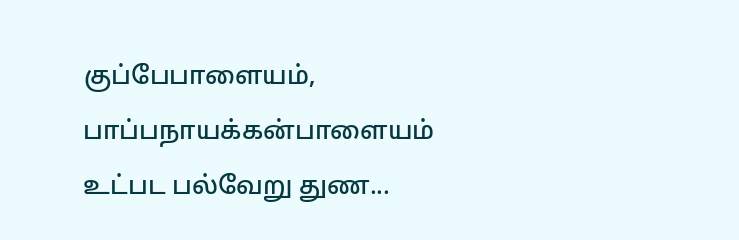குப்பேபாளையம், பாப்பநாயக்கன்பாளையம் உட்பட பல்வேறு துண...